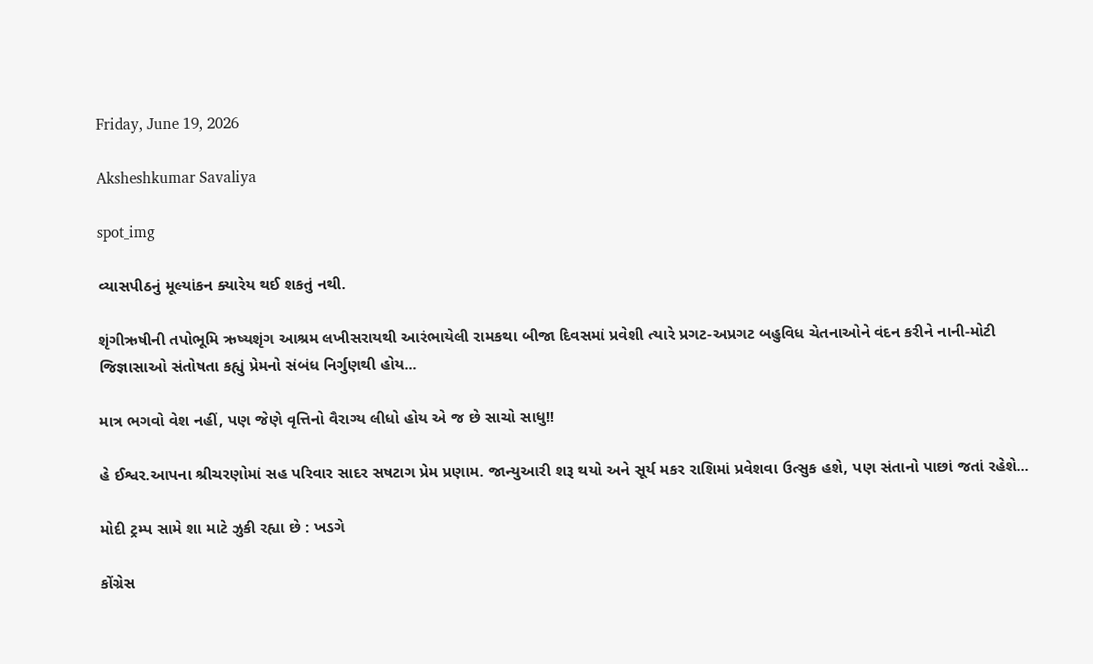Friday, June 19, 2026

Aksheshkumar Savaliya

spot_img

વ્યાસપીઠનું મૂલ્યાંકન ક્યારેય થઈ શકતું નથી.

શૃંગીઋષીની તપોભૂમિ ઋષ્યશૃંગ આશ્રમ લખીસરાયથી આરંભાયેલી રામકથા બીજા દિવસમાં પ્રવેશી ત્યારે પ્રગટ-અપ્રગટ બહુવિધ ચેતનાઓને વંદન કરીને નાની-મોટી જિજ્ઞાસાઓ સંતોષતા કહ્યું પ્રેમનો સંબંધ નિર્ગુણથી હોય...

માત્ર ભગવો વેશ નહીં, પણ જેણે વૃત્તિનો વૈરાગ્ય લીધો હોય એ જ છે સાચો સાધુ!!

હે ઈશ્વર.આપના શ્રીચરણોમાં સહ પરિવાર સાદર સષટાગ પ્રેમ પ્રણામ. જાન્યુઆરી શરૂ થયો અને સૂર્ય મકર રાશિમાં પ્રવેશવા ઉત્સુક હશે, પણ સંતાનો પાછાં જતાં રહેશે...

મોદી ટ્રમ્પ સામે શા માટે ઝુકી રહ્યા છે : ખડગે

કોંગ્રેસ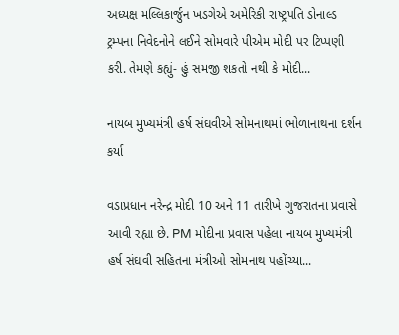અધ્યક્ષ મલ્લિકાર્જુન ખડગેએ અમેરિકી રાષ્ટ્રપતિ ડોનાલ્ડ ટ્રમ્પના નિવેદનોને લઈને સોમવારે પીએમ મોદી પર ટિપ્પણી કરી. તેમણે કહ્યું- હું સમજી શકતો નથી કે મોદી...

નાયબ મુખ્યમંત્રી હર્ષ સંઘવીએ સોમનાથમાં ભોળાનાથના દર્શન કર્યા

વડાપ્રધાન નરેન્દ્ર મોદી 10 અને 11 તારીખે ગુજરાતના પ્રવાસે આવી રહ્યા છે. PM મોદીના પ્રવાસ પહેલા નાયબ મુખ્યમંત્રી હર્ષ સંઘવી સહિતના મંત્રીઓ સોમનાથ પહોંચ્યા...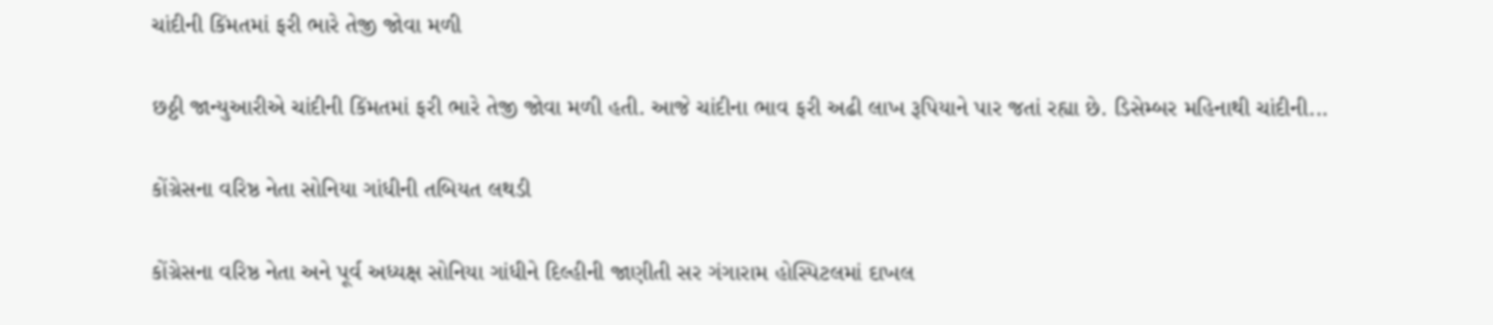ચાંદીની કિંમતમાં ફરી ભારે તેજી જોવા મળી

છઠ્ઠી જાન્યુઆરીએ ચાંદીની કિંમતમાં ફરી ભારે તેજી જોવા મળી હતી. આજે ચાંદીના ભાવ ફરી અઢી લાખ રૂપિયાને પાર જતાં રહ્યા છે. ડિસેમ્બર મહિનાથી ચાંદીની...

કોંગ્રેસના વરિષ્ઠ નેતા સોનિયા ગાંધીની તબિયત લથડી

કોંગ્રેસના વરિષ્ઠ નેતા અને પૂર્વ અધ્યક્ષ સોનિયા ગાંધીને દિલ્હીની જાણીતી સર ગંગારામ હોસ્પિટલમાં દાખલ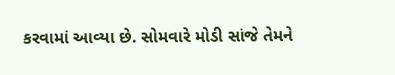કરવામાં આવ્યા છે. સોમવારે મોડી સાંજે તેમને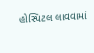હોસ્પિટલ લાવવામાં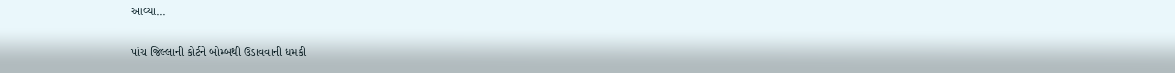આવ્યા...

પાંચ જિલ્લાની કોર્ટને બોમ્બથી ઉડાવવાની ધમકી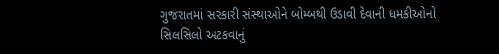ગુજરાતમાં સરકારી સંસ્થાઓને બોમ્બથી ઉડાવી દેવાની ધમકીઓનો સિલસિલો અટકવાનું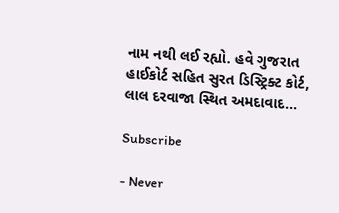નામ નથી લઈ રહ્યો. હવે ગુજરાત હાઈકોર્ટ સહિત સુરત ડિસ્ટ્રિક્ટ કોર્ટ, લાલ દરવાજા સ્થિત અમદાવાદ...

Subscribe

- Never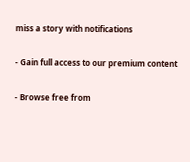miss a story with notifications

- Gain full access to our premium content

- Browse free from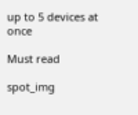up to 5 devices at once

Must read

spot_img